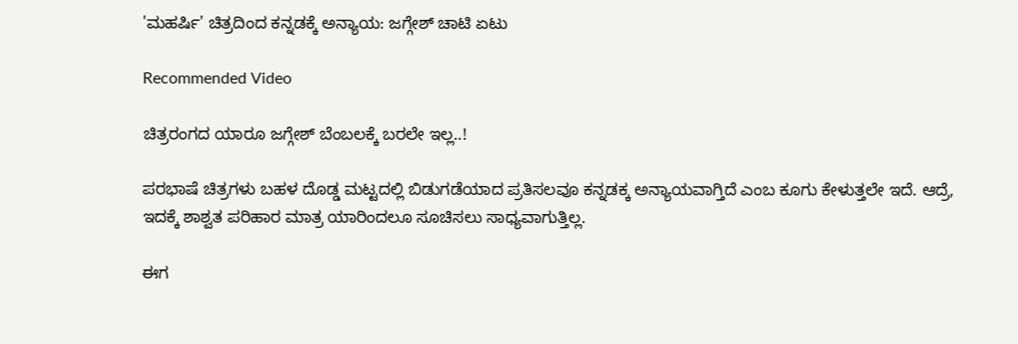'ಮಹರ್ಷಿ' ಚಿತ್ರದಿಂದ ಕನ್ನಡಕ್ಕೆ ಅನ್ಯಾಯ: ಜಗ್ಗೇಶ್ ಚಾಟಿ ಏಟು

Recommended Video

ಚಿತ್ರರಂಗದ ಯಾರೂ ಜಗ್ಗೇಶ್ ಬೆಂಬಲಕ್ಕೆ ಬರಲೇ ಇಲ್ಲ..!

ಪರಭಾಷೆ ಚಿತ್ರಗಳು ಬಹಳ ದೊಡ್ಡ ಮಟ್ಟದಲ್ಲಿ ಬಿಡುಗಡೆಯಾದ ಪ್ರತಿಸಲವೂ ಕನ್ನಡಕ್ಕ ಅನ್ಯಾಯವಾಗ್ತಿದೆ ಎಂಬ ಕೂಗು ಕೇಳುತ್ತಲೇ ಇದೆ. ಆದ್ರೆ, ಇದಕ್ಕೆ ಶಾಶ್ವತ ಪರಿಹಾರ ಮಾತ್ರ ಯಾರಿಂದಲೂ ಸೂಚಿಸಲು ಸಾಧ್ಯವಾಗುತ್ತಿಲ್ಲ.

ಈಗ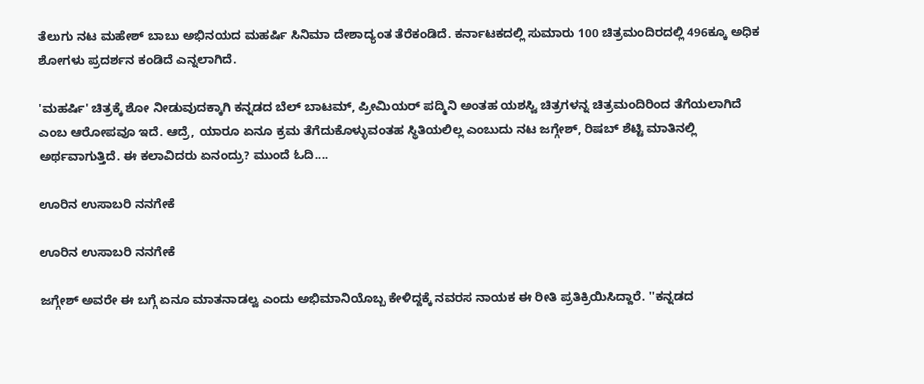ತೆಲುಗು ನಟ ಮಹೇಶ್ ಬಾಬು ಅಭಿನಯದ ಮಹರ್ಷಿ ಸಿನಿಮಾ ದೇಶಾದ್ಯಂತ ತೆರೆಕಂಡಿದೆ. ಕರ್ನಾಟಕದಲ್ಲಿ ಸುಮಾರು 100 ಚಿತ್ರಮಂದಿರದಲ್ಲಿ 496ಕ್ಕೂ ಅಧಿಕ ಶೋಗಳು ಪ್ರದರ್ಶನ ಕಂಡಿದೆ ಎನ್ನಲಾಗಿದೆ.

'ಮಹರ್ಷಿ' ಚಿತ್ರಕ್ಕೆ ಶೋ ನೀಡುವುದಕ್ಕಾಗಿ ಕನ್ನಡದ ಬೆಲ್ ಬಾಟಮ್, ಪ್ರೀಮಿಯರ್ ಪದ್ಮಿನಿ ಅಂತಹ ಯಶಸ್ವಿ ಚಿತ್ರಗಳನ್ನ ಚಿತ್ರಮಂದಿರಿಂದ ತೆಗೆಯಲಾಗಿದೆ ಎಂಬ ಆರೋಪವೂ ಇದೆ. ಆದ್ರೆ, ಯಾರೂ ಏನೂ ಕ್ರಮ ತೆಗೆದುಕೊಳ್ಳುವಂತಹ ಸ್ಥಿತಿಯಲಿಲ್ಲ ಎಂಬುದು ನಟ ಜಗ್ಗೇಶ್, ರಿಷಬ್ ಶೆಟ್ಟಿ ಮಾತಿನಲ್ಲಿ ಅರ್ಥವಾಗುತ್ತಿದೆ. ಈ ಕಲಾವಿದರು ಏನಂದ್ರು? ಮುಂದೆ ಓದಿ....

ಊರಿನ ಉಸಾಬರಿ ನನಗೇಕೆ

ಊರಿನ ಉಸಾಬರಿ ನನಗೇಕೆ

ಜಗ್ಗೇಶ್ ಅವರೇ ಈ ಬಗ್ಗೆ ಏನೂ ಮಾತನಾಡಲ್ವ ಎಂದು ಅಭಿಮಾನಿಯೊಬ್ಬ ಕೇಳಿದ್ದಕ್ಕೆ ನವರಸ ನಾಯಕ ಈ ರೀತಿ ಪ್ರತಿಕ್ರಿಯಿಸಿದ್ದಾರೆ. ''ಕನ್ನಡದ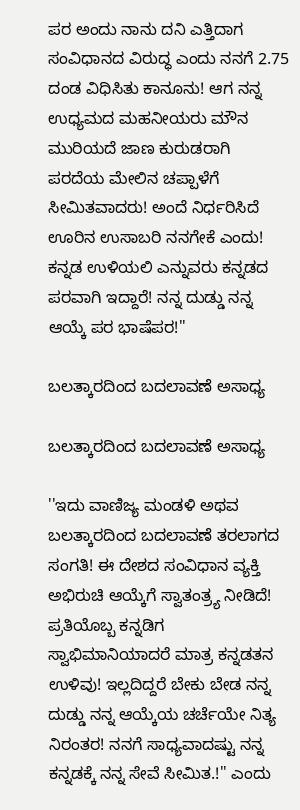ಪರ ಅಂದು ನಾನು ದನಿ ಎತ್ತಿದಾಗ ಸಂವಿಧಾನದ ವಿರುದ್ಧ ಎಂದು ನನಗೆ 2.75 ದಂಡ ವಿಧಿಸಿತು ಕಾನೂನು! ಆಗ ನನ್ನ ಉಧ್ಯಮದ ಮಹನೀಯರು ಮೌನ ಮುರಿಯದೆ ಜಾಣ ಕುರುಡರಾಗಿ ಪರದೆಯ ಮೇಲಿನ ಚಪ್ಪಾಳೆಗೆ ಸೀಮಿತವಾದರು! ಅಂದೆ ನಿರ್ಧರಿಸಿದೆ ಊರಿನ ಉಸಾಬರಿ ನನಗೇಕೆ ಎಂದು! ಕನ್ನಡ ಉಳಿಯಲಿ ಎನ್ನುವರು ಕನ್ನಡದ ಪರವಾಗಿ ಇದ್ದಾರೆ! ನನ್ನ ದುಡ್ಡು ನನ್ನ ಆಯ್ಕೆ ಪರ ಭಾಷೆಪರ!''

ಬಲತ್ಕಾರದಿಂದ ಬದಲಾವಣೆ ಅಸಾಧ್ಯ

ಬಲತ್ಕಾರದಿಂದ ಬದಲಾವಣೆ ಅಸಾಧ್ಯ

''ಇದು ವಾಣಿಜ್ಯ ಮಂಡಳಿ ಅಥವ ಬಲತ್ಕಾರದಿಂದ ಬದಲಾವಣೆ ತರಲಾಗದ ಸಂಗತಿ! ಈ ದೇಶದ ಸಂವಿಧಾನ ವ್ಯಕ್ತಿ ಅಭಿರುಚಿ ಆಯ್ಕೆಗೆ ಸ್ವಾತಂತ್ರ್ಯ ನೀಡಿದೆ! ಪ್ರತಿಯೊಬ್ಬ ಕನ್ನಡಿಗ ಸ್ವಾಭಿಮಾನಿಯಾದರೆ ಮಾತ್ರ ಕನ್ನಡತನ ಉಳಿವು! ಇಲ್ಲದಿದ್ದರೆ ಬೇಕು ಬೇಡ ನನ್ನ ದುಡ್ಡು ನನ್ನ ಆಯ್ಕೆಯ ಚರ್ಚೆಯೇ ನಿತ್ಯ ನಿರಂತರ! ನನಗೆ ಸಾಧ್ಯವಾದಷ್ಟು ನನ್ನ ಕನ್ನಡಕ್ಕೆ ನನ್ನ ಸೇವೆ ಸೀಮಿತ.!'' ಎಂದು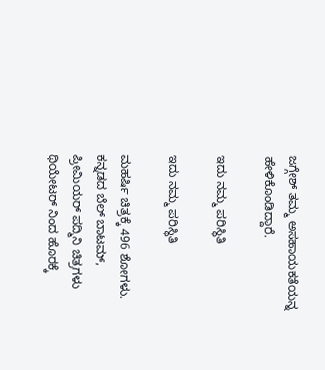ಜಗ್ಗೇಶ್ ತಮ್ಮ ಅಸಹಾಯಕತೆಯನ್ನ ಹೇಳಿಕೊಂಡಿದ್ದಾರೆ.

ಇದು ನಮ್ಮ ಪರಿಸ್ಥಿತಿ

ಇದು ನಮ್ಮ ಪರಿಸ್ಥಿತಿ

ಮಹರ್ಷಿ ಚಿತ್ರಕ್ಕೆ 496 ಶೋಗಳು. ಕನ್ನಡದ ಬೆಲ್ ಬಾಟಮ್, ಪ್ರೀಮಿಯರ್ ಪದ್ಮಿನಿ ಚಿತ್ರಗಳು ಥಿಯೇಟರ್ ನಿಂದ ಹೊರಕ್ಕೆ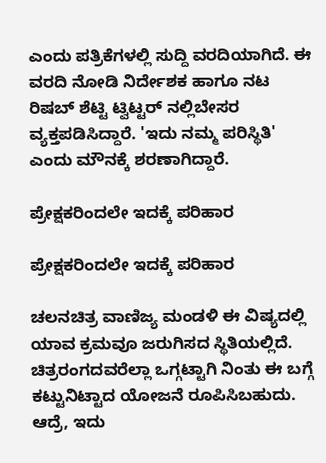ಎಂದು ಪತ್ರಿಕೆಗಳಲ್ಲಿ ಸುದ್ದಿ ವರದಿಯಾಗಿದೆ. ಈ ವರದಿ ನೋಡಿ ನಿರ್ದೇಶಕ ಹಾಗೂ ನಟ ರಿಷಬ್ ಶೆಟ್ಟಿ ಟ್ವಿಟ್ಟರ್ ನಲ್ಲಿಬೇಸರ ವ್ಯಕ್ತಪಡಿಸಿದ್ದಾರೆ. 'ಇದು ನಮ್ಮ ಪರಿಸ್ಥಿತಿ' ಎಂದು ಮೌನಕ್ಕೆ ಶರಣಾಗಿದ್ದಾರೆ.

ಪ್ರೇಕ್ಷಕರಿಂದಲೇ ಇದಕ್ಕೆ ಪರಿಹಾರ

ಪ್ರೇಕ್ಷಕರಿಂದಲೇ ಇದಕ್ಕೆ ಪರಿಹಾರ

ಚಲನಚಿತ್ರ ವಾಣಿಜ್ಯ ಮಂಡಳಿ ಈ ವಿಷ್ಯದಲ್ಲಿ ಯಾವ ಕ್ರಮವೂ ಜರುಗಿಸದ ಸ್ಥಿತಿಯಲ್ಲಿದೆ. ಚಿತ್ರರಂಗದವರೆಲ್ಲಾ ಒಗ್ಗಟ್ಟಾಗಿ ನಿಂತು ಈ ಬಗ್ಗೆ ಕಟ್ಟುನಿಟ್ಟಾದ ಯೋಜನೆ ರೂಪಿಸಿಬಹುದು. ಆದ್ರೆ, ಇದು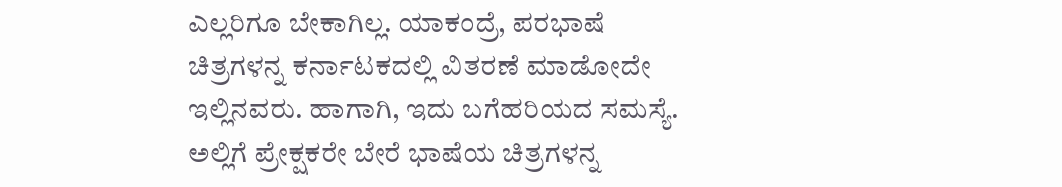ಎಲ್ಲರಿಗೂ ಬೇಕಾಗಿಲ್ಲ. ಯಾಕಂದ್ರೆ, ಪರಭಾಷೆ ಚಿತ್ರಗಳನ್ನ ಕರ್ನಾಟಕದಲ್ಲಿ ವಿತರಣೆ ಮಾಡೋದೇ ಇಲ್ಲಿನವರು. ಹಾಗಾಗಿ, ಇದು ಬಗೆಹರಿಯದ ಸಮಸ್ಯೆ. ಅಲ್ಲಿಗೆ ಪ್ರೇಕ್ಷಕರೇ ಬೇರೆ ಭಾಷೆಯ ಚಿತ್ರಗಳನ್ನ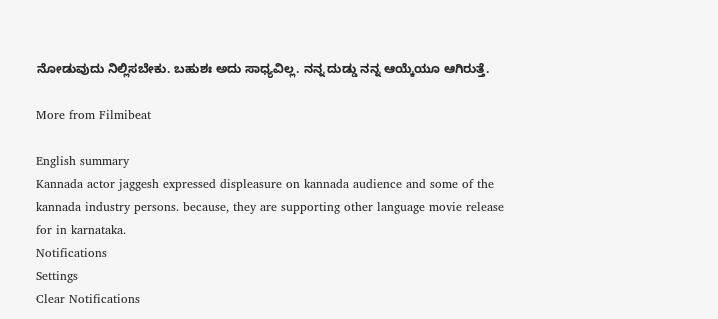ನೋಡುವುದು ನಿಲ್ಲಿಸಬೇಕು. ಬಹುಶಃ ಅದು ಸಾಧ್ಯವಿಲ್ಲ. ನನ್ನ ದುಡ್ಡು ನನ್ನ ಆಯ್ಕೆಯೂ ಆಗಿರುತ್ತೆ.

More from Filmibeat

English summary
Kannada actor jaggesh expressed displeasure on kannada audience and some of the kannada industry persons. because, they are supporting other language movie release for in karnataka.
Notifications
Settings
Clear Notifications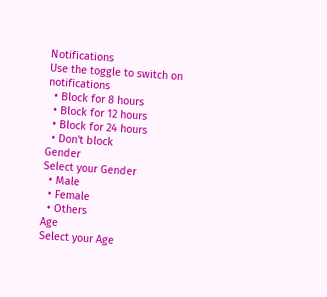Notifications
Use the toggle to switch on notifications
  • Block for 8 hours
  • Block for 12 hours
  • Block for 24 hours
  • Don't block
Gender
Select your Gender
  • Male
  • Female
  • Others
Age
Select your Age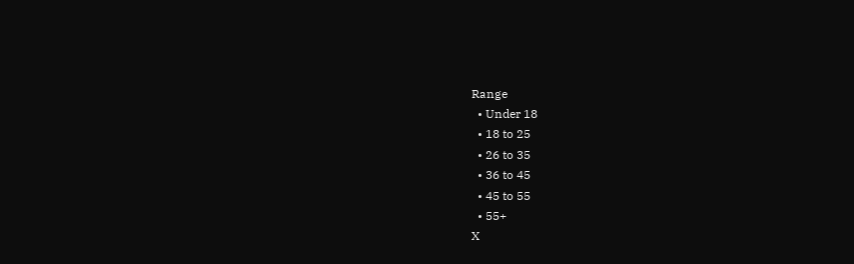Range
  • Under 18
  • 18 to 25
  • 26 to 35
  • 36 to 45
  • 45 to 55
  • 55+
X